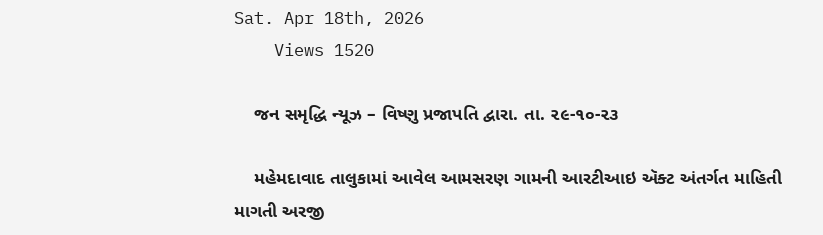Sat. Apr 18th, 2026
    Views 1520

    જન સમૃદ્ધિ ન્યૂઝ – વિષ્ણુ પ્રજાપતિ દ્વારા. તા. ૨૯-૧૦-૨૩

    મહેમદાવાદ તાલુકામાં આવેલ આમસરણ ગામની આરટીઆઇ ઍક્ટ અંતર્ગત માહિતી માગતી અરજી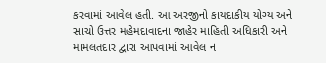કરવામાં આવેલ હતી. આ અરજીનો કાયદાકીય યોગ્ય અને સાચો ઉત્તર મહેમદાવાદના જાહેર માહિતી અધિકારી અને મામલતદાર દ્વારા આપવામાં આવેલ ન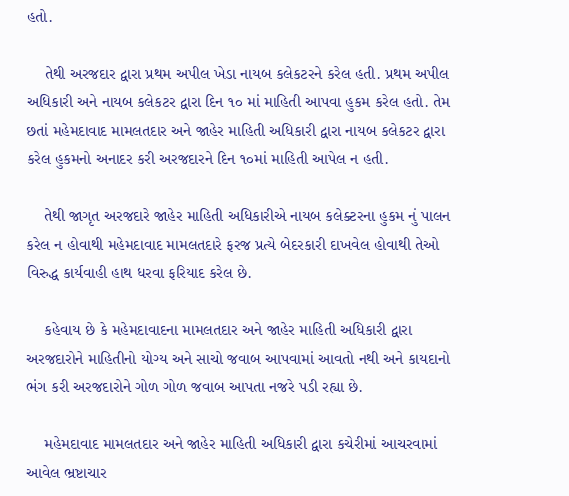હતો.

    તેથી અરજદાર દ્વારા પ્રથમ અપીલ ખેડા નાયબ કલેકટરને કરેલ હતી. પ્રથમ અપીલ અધિકારી અને નાયબ કલેકટર દ્વારા દિન ૧૦ માં માહિતી આપવા હુકમ કરેલ હતો. તેમ છતાં મહેમદાવાદ મામલતદાર અને જાહેર માહિતી અધિકારી દ્વારા નાયબ કલેકટર દ્વારા કરેલ હુકમનો અનાદર કરી અરજદારને દિન ૧૦માં માહિતી આપેલ ન હતી.

    તેથી જાગૃત અરજદારે જાહેર માહિતી અધિકારીએ નાયબ કલેક્ટરના હુકમ નું પાલન કરેલ ન હોવાથી મહેમદાવાદ મામલતદારે ફરજ પ્રત્યે બેદરકારી દાખવેલ હોવાથી તેઓ વિરુદ્ધ કાર્યવાહી હાથ ધરવા ફરિયાદ કરેલ છે.

    કહેવાય છે કે મહેમદાવાદના મામલતદાર અને જાહેર માહિતી અધિકારી દ્વારા અરજદારોને માહિતીનો યોગ્ય અને સાચો જવાબ આપવામાં આવતો નથી અને કાયદાનો ભંગ કરી અરજદારોને ગોળ ગોળ જવાબ આપતા નજરે પડી રહ્યા છે.

    મહેમદાવાદ મામલતદાર અને જાહેર માહિતી અધિકારી દ્વારા કચેરીમાં આચરવામાં આવેલ ભ્રષ્ટાચાર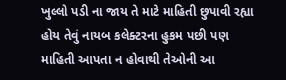ખુલ્લો પડી ના જાય તે માટે માહિતી છુપાવી રહ્યા હોય તેવું નાયબ કલેક્ટરના હુકમ પછી પણ માહિતી આપતા ન હોવાથી તેઓની આ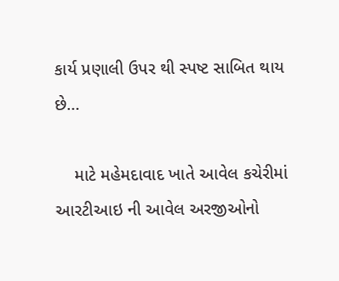કાર્ય પ્રણાલી ઉપર થી સ્પષ્ટ સાબિત થાય છે…

    માટે મહેમદાવાદ ખાતે આવેલ કચેરીમાં આરટીઆઇ ની આવેલ અરજીઓનો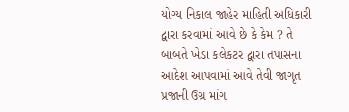યોગ્ય નિકાલ જાહેર માહિતી અધિકારી દ્વારા કરવામાં આવે છે કે કેમ ? તે બાબતે ખેડા કલેકટર દ્વારા તપાસના આદેશ આપવામાં આવે તેવી જાગૃત પ્રજાની ઉગ્ર માંગ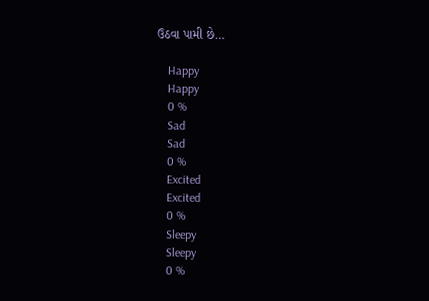ઉઠવા પામી છે…

    Happy
    Happy
    0 %
    Sad
    Sad
    0 %
    Excited
    Excited
    0 %
    Sleepy
    Sleepy
    0 %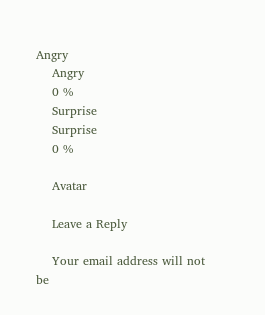Angry
    Angry
    0 %
    Surprise
    Surprise
    0 %

    Avatar

    Leave a Reply

    Your email address will not be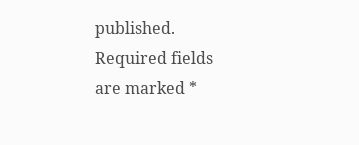published. Required fields are marked *